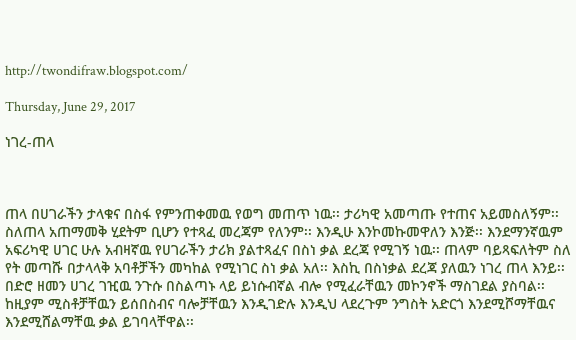http://twondifraw.blogspot.com/

Thursday, June 29, 2017

ነገረ-ጠላ



ጠላ በሀገራችን ታላቁና በስፋ የምንጠቀመዉ የወግ መጠጥ ነዉ፡፡ ታሪካዊ አመጣጡ የተጠና አይመስለኝም፡፡ ስለጠላ አጠማመቅ ሂደትም ቢሆን የተጻፈ መረጃም የለንም፡፡ እንዲሁ እንኮመኩመዋለን እንጅ፡፡ እንደማንኛዉም አፍሪካዊ ሀገር ሁሉ አብዛኛዉ የሀገራችን ታሪክ ያልተጻፈና በስነ ቃል ደረጃ የሚገኝ ነዉ፡፡ ጠላም ባይጻፍለትም ስለ የት መጣሹ በታላላቅ አባቶቻችን መካከል የሚነገር ስነ ቃል አለ፡፡ እስኪ በስነቃል ደረጃ ያለዉን ነገረ ጠላ እንይ፡፡ በድሮ ዘመን ሀገረ ገዢዉ ንጉሱ በስልጣኑ ላይ ይነሱብኛል ብሎ የሚፈራቸዉን መኮንኖች ማስገደል ያስባል፡፡ ከዚያም ሚስቶቻቸዉን ይሰበስብና ባሎቻቸዉን እንዲገድሉ እንዲህ ላደረጉም ንግስት አድርጎ እንደሚሾማቸዉና እንደሚሸልማቸዉ ቃል ይገባላቸዋል፡፡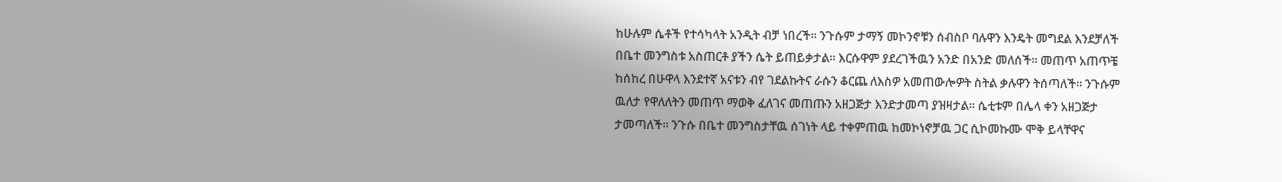ከሁሉም ሴቶች የተሳካላት አንዲት ብቻ ነበረች፡፡ ንጉሱም ታማኝ መኮንኖቹን ሰብስቦ ባሉዋን እንዴት መግደል እንደቻለች በቤተ መንግስቱ አስጠርቶ ያችን ሴት ይጠይቃታል፡፡ እርሱዋም ያደረገችዉን አንድ በአንድ መለሰች፡፡ መጠጥ አጠጥቼ ከሰከረ በሁዋላ እንደተኛ አናቱን ብየ ገደልኩትና ራሱን ቆርጨ ለእስዎ አመጠውሎዎት ስትል ቃሉዋን ትሰጣለች፡፡ ንጉሱም ዉለታ የዋለለትን መጠጥ ማወቅ ፈለገና መጠጡን አዘጋጅታ እንድታመጣ ያዝዛታል፡፡ ሴቲቱም በሌላ ቀን አዘጋጅታ ታመጣለች፡፡ ንጉሱ በቤተ መንግስታቸዉ ሰገነት ላይ ተቀምጠዉ ከመኮነኖቻዉ ጋር ሲኮመኩሙ ሞቅ ይላቸዋና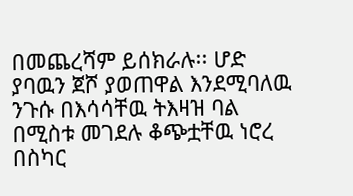በመጨረሻም ይሰክራሉ፡፡ ሆድ ያባዉን ጀሾ ያወጠዋል እንደሚባለዉ ንጉሱ በእሳሳቸዉ ትእዛዝ ባል በሚስቱ መገደሉ ቆጭቷቸዉ ነሮረ በስካር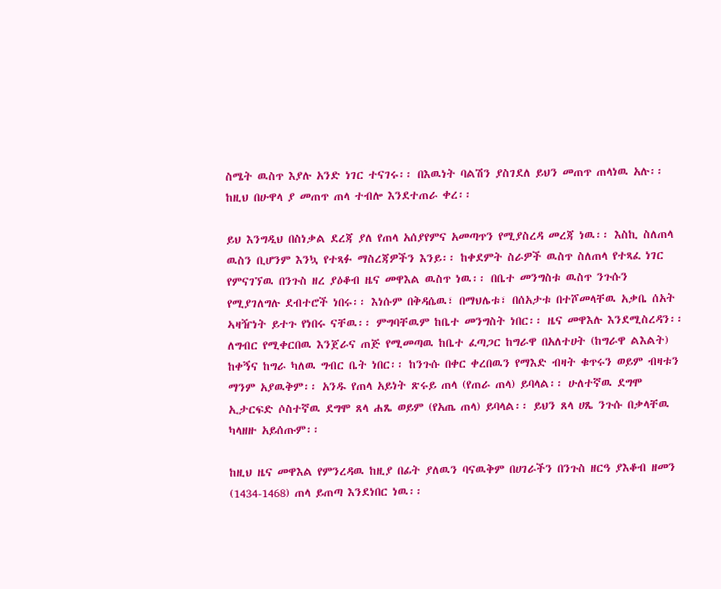ስሜት ዉስጥ እያሉ አንድ ነገር ተናገሩ፡፡ በእዉነት ባልሽን ያስገደለ ይህን መጠጥ ጠላነዉ አሉ፡፡ ከዚህ በሁዋላ ያ መጠጥ ጠላ ተብሎ እንደተጠራ ቀረ፡፡

ይህ እንግዲህ በስነቃል ደረጃ ያለ የጠላ አሰያየምና አመጣጥን የሚያስረዳ መረጃ ነዉ፡፡ እስኪ ስለጠላ ዉስን ቢሆንም እንኳ የተጻፉ ማስረጃዎችን እንይ፡፡ ከቀደምት ስራዎች ዉስጥ ስለጠላ የተጻፈ ነገር የምናገኘዉ በንጉስ ዘረ ያዕቆብ ዜና መዋእል ዉስጥ ነዉ፡፡ በቤተ መንግስቱ ዉስጥ ንጉሱን የሚያገለግሉ ደብተሮች ነበሩ፡፡ እነሱም በቅዳሴዉ፣ በማህሌቱ፣ በሰአታቱ በተሾመላቸዉ አቃቤ ሰአት ኣዛዥነት ይተጉ የነበሩ ናቸዉ፡፡ ምግባቸዉም ከቤተ መንግስት ነበር፡፡ ዜና መዋእሉ እንደሚስረዳን፡፡
ለግብር የሚቀርበዉ እንጀራና ጠጅ የሚመጣዉ ከቤተ ፈጣጋር ከግራዋ በአለተሀት (ከግራዋ ልእልት) ከቀኝና ከግራ ካለዉ ግብር ቤት ነበር፡፡ ከንጉሱ በቀር ቀረበዉን የማእድ ብዛት ቁጥሩን ወይም ብዛቱን ማንም አያዉቅም፡፡ አንዱ የጠላ አይነት ጽሩይ ጠላ (የጠራ ጠላ) ይባላል፡፡ ሁለተኛዉ ደግሞ ኢታርፍድ ሶስተኛዉ ደግሞ ጸላ ሐጼ ወይም (የአጤ ጠላ) ይባላል፡፡ ይህን ጸላ ሀጼ ንጉሱ በቃላቸዉ ካላዘዙ አይሰጡም፡፡

ከዚህ ዜና መዋእል የምንረዳዉ ከዚያ በፊት ያለዉን ባናዉቅም በሀገራችን በንጉስ ዘርዓ ያእቆብ ዘመን (1434-1468) ጠላ ይጠጣ እንደነበር ነዉ፡፡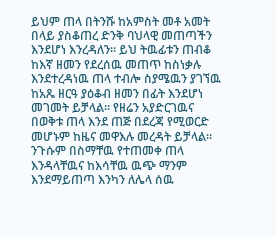ይህም ጠላ በትንሹ ከአምስት መቶ አመት በላይ ያስቆጠረ ድንቅ ባህላዊ መጠጣችን እንደሆነ እንረዳለን፡፡ ይህ ትዉፊቱን ጠብቆ ከእኛ ዘመን የደረሰዉ መጠጥ ከስነቃሉ እንደተረዳነዉ ጠላ ተብሎ ስያሜዉን ያገኘዉ  ከአጼ ዘርዓ ያዕቆብ ዘመን በፊት እንደሆነ መገመት ይቻላል፡፡ የዘሬን አያድርገዉና በወቅቱ ጠላ እንደ ጠጅ በደረጃ የሚወርድ መሆኑም ከዜና መዋእሉ መረዳት ይቻላል፡፡ ንጉሱም በስማቸዉ የተጠመቀ ጠላ እንዳላቸዉና ከእሳቸዉ ዉጭ ማንም እንደማይጠጣ እንካን ለሌላ ሰዉ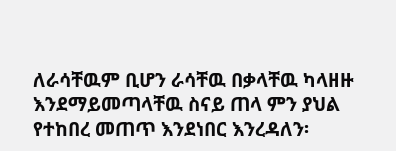ለራሳቸዉም ቢሆን ራሳቸዉ በቃላቸዉ ካላዘዙ እንደማይመጣላቸዉ ስናይ ጠላ ምን ያህል የተከበረ መጠጥ እንደነበር እንረዳለን፡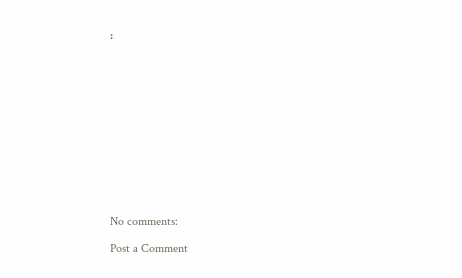፡













No comments:

Post a Comment